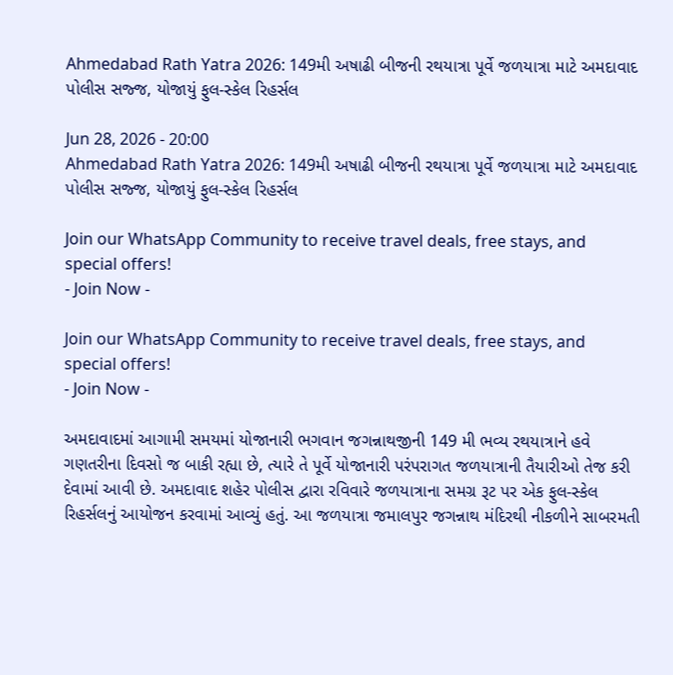Ahmedabad Rath Yatra 2026: 149મી અષાઢી બીજની રથયાત્રા પૂર્વે જળયાત્રા માટે અમદાવાદ પોલીસ સજ્જ, યોજાયું ફુલ-સ્કેલ રિહર્સલ

Jun 28, 2026 - 20:00
Ahmedabad Rath Yatra 2026: 149મી અષાઢી બીજની રથયાત્રા પૂર્વે જળયાત્રા માટે અમદાવાદ પોલીસ સજ્જ, યોજાયું ફુલ-સ્કેલ રિહર્સલ

Join our WhatsApp Community to receive travel deals, free stays, and special offers!
- Join Now -

Join our WhatsApp Community to receive travel deals, free stays, and special offers!
- Join Now -

અમદાવાદમાં આગામી સમયમાં યોજાનારી ભગવાન જગન્નાથજીની 149 મી ભવ્ય રથયાત્રાને હવે ગણતરીના દિવસો જ બાકી રહ્યા છે, ત્યારે તે પૂર્વે યોજાનારી પરંપરાગત જળયાત્રાની તૈયારીઓ તેજ કરી દેવામાં આવી છે. અમદાવાદ શહેર પોલીસ દ્વારા રવિવારે જળયાત્રાના સમગ્ર રૂટ પર એક ફુલ-સ્કેલ રિહર્સલનું આયોજન કરવામાં આવ્યું હતું. આ જળયાત્રા જમાલપુર જગન્નાથ મંદિરથી નીકળીને સાબરમતી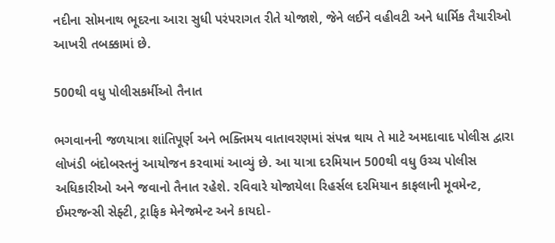નદીના સોમનાથ ભૂદરના આરા સુધી પરંપરાગત રીતે યોજાશે, જેને લઈને વહીવટી અને ધાર્મિક તૈયારીઓ આખરી તબક્કામાં છે.

500થી વધુ પોલીસકર્મીઓ તૈનાત

ભગવાનની જળયાત્રા શાંતિપૂર્ણ અને ભક્તિમય વાતાવરણમાં સંપન્ન થાય તે માટે અમદાવાદ પોલીસ દ્વારા લોખંડી બંદોબસ્તનું આયોજન કરવામાં આવ્યું છે. આ યાત્રા દરમિયાન 500થી વધુ ઉચ્ચ પોલીસ અધિકારીઓ અને જવાનો તૈનાત રહેશે. રવિવારે યોજાયેલા રિહર્સલ દરમિયાન કાફલાની મૂવમેન્ટ, ઈમરજન્સી સેફ્ટી, ટ્રાફિક મેનેજમેન્ટ અને કાયદો-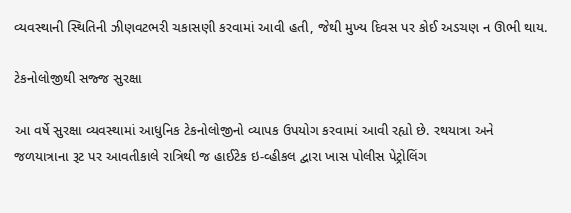વ્યવસ્થાની સ્થિતિની ઝીણવટભરી ચકાસણી કરવામાં આવી હતી, જેથી મુખ્ય દિવસ પર કોઈ અડચણ ન ઊભી થાય.

ટેકનોલોજીથી સજ્જ સુરક્ષા

આ વર્ષે સુરક્ષા વ્યવસ્થામાં આધુનિક ટેકનોલોજીનો વ્યાપક ઉપયોગ કરવામાં આવી રહ્યો છે. રથયાત્રા અને જળયાત્રાના રૂટ પર આવતીકાલે રાત્રિથી જ હાઈટેક ઇ-વ્હીકલ દ્વારા ખાસ પોલીસ પેટ્રોલિંગ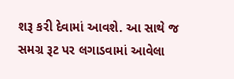શરૂ કરી દેવામાં આવશે. આ સાથે જ સમગ્ર રૂટ પર લગાડવામાં આવેલા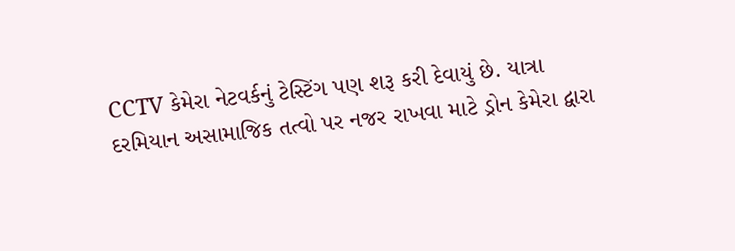CCTV કેમેરા નેટવર્કનું ટેસ્ટિંગ પણ શરૂ કરી દેવાયું છે. યાત્રા દરમિયાન અસામાજિક તત્વો પર નજર રાખવા માટે ડ્રોન કેમેરા દ્વારા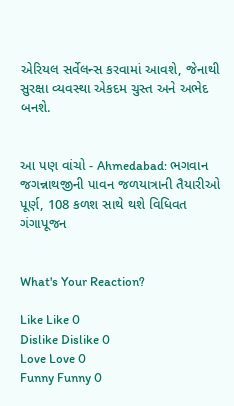એરિયલ સર્વેલન્સ કરવામાં આવશે, જેનાથી સુરક્ષા વ્યવસ્થા એકદમ ચુસ્ત અને અભેદ બનશે.


આ પણ વાંચો - Ahmedabad: ભગવાન જગન્નાથજીની પાવન જળયાત્રાની તૈયારીઓ પૂર્ણ, 108 કળશ સાથે થશે વિધિવત ગંગાપૂજન


What's Your Reaction?

Like Like 0
Dislike Dislike 0
Love Love 0
Funny Funny 0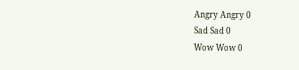Angry Angry 0
Sad Sad 0
Wow Wow 0